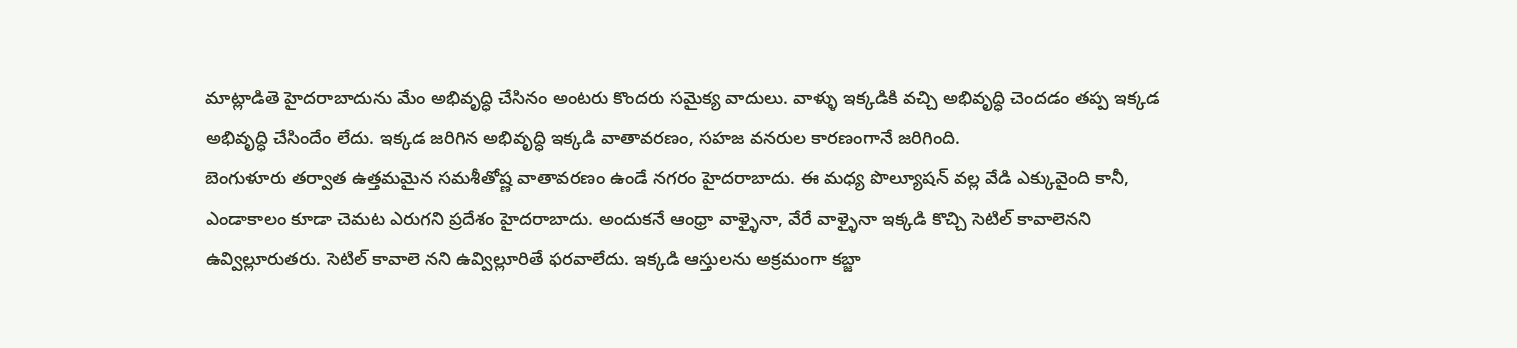మాట్లాడితె హైదరాబాదును మేం అభివృద్ధి చేసినం అంటరు కొందరు సమైక్య వాదులు. వాళ్ళు ఇక్కడికి వచ్చి అభివృద్ధి చెందడం తప్ప ఇక్కడ అభివృద్ధి చేసిందేం లేదు. ఇక్కడ జరిగిన అభివృద్ధి ఇక్కడి వాతావరణం, సహజ వనరుల కారణంగానే జరిగింది.
బెంగుళూరు తర్వాత ఉత్తమమైన సమశీతోష్ణ వాతావరణం ఉండే నగరం హైదరాబాదు. ఈ మధ్య పొల్యూషన్ వల్ల వేడి ఎక్కువైంది కానీ, ఎండాకాలం కూడా చెమట ఎరుగని ప్రదేశం హైదరాబాదు. అందుకనే ఆంధ్రా వాళ్ళైనా, వేరే వాళ్ళైనా ఇక్కడి కొచ్చి సెటిల్ కావాలెనని ఉవ్విల్లూరుతరు. సెటిల్ కావాలె నని ఉవ్విల్లూరితే ఫరవాలేదు. ఇక్కడి ఆస్తులను అక్రమంగా కబ్జా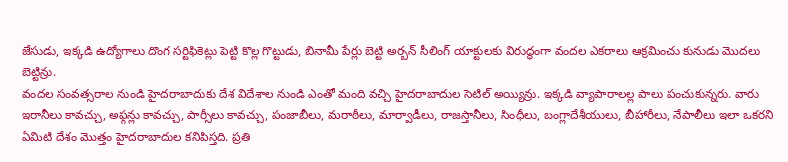జేసుడు, ఇక్కడి ఉద్యోగాలు దొంగ సర్టిఫికెట్లు పెట్టి కొల్ల గొట్టుడు, బినామీ పేర్లు బెట్టి అర్బన్ సీలింగ్ యాక్టులకు విరుద్ధంగా వందల ఎకరాలు ఆక్రమించు కునుడు మొదలు బెట్టిన్రు.
వందల సంవత్సరాల నుండి హైదరాబాదుకు దేశ విదేశాల నుండి ఎంతో మంది వచ్చి హైదరాబాదుల సెటిల్ అయ్యిన్రు. ఇక్కడి వ్యాపారాలల్ల పాలు పంచుకున్నరు. వారు ఇరానీలు కావచ్చు, అఫ్గన్లు కావచ్చు, పార్సీలు కావచ్చు, పంజాబీలు, మరాఠీలు, మార్వాడీలు, రాజస్తానీలు, సింధీలు, బంగ్లాదేశీయులు, బీహారీలు, నేపాలీలు ఇలా ఒకరని ఏమిటి దేశం మొత్తం హైదరాబాదుల కనిపిస్తది. ప్రతి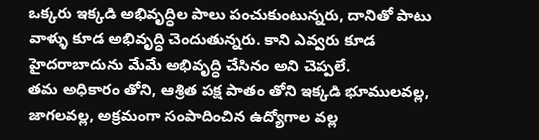ఒక్కరు ఇక్కడి అభివృద్ధిల పాలు పంచుకుంటున్నరు, దానితో పాటు వాళ్ళు కూడ అభివృద్ధి చెందుతున్నరు. కాని ఎవ్వరు కూడ హైదరాబాదును మేమే అభివృద్ధి చేసినం అని చెప్పలే.
తమ అధికారం తోని, ఆశ్రిత పక్ష పాతం తోని ఇక్కడి భూములవల్ల, జాగలవల్ల, అక్రమంగా సంపాదించిన ఉద్యోగాల వల్ల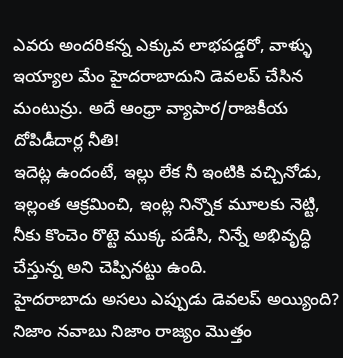ఎవరు అందరికన్న ఎక్కువ లాభపడ్డరో, వాళ్ళు ఇయ్యాల మేం హైదరాబాదుని డెవలప్ చేసిన మంటున్రు. అదే ఆంధ్రా వ్యాపార/రాజకీయ దోపిడీదార్ల నీతి!
ఇదెట్ల ఉందంటే, ఇల్లు లేక నీ ఇంటికి వచ్చినోడు, ఇల్లంత ఆక్రమించి, ఇంట్ల నిన్నొక మూలకు నెట్టి, నీకు కొంచెం రొట్టె ముక్క పడేసి, నిన్నే అభివృద్ధి చేస్తున్న అని చెప్పినట్టు ఉంది.
హైదరాబాదు అసలు ఎప్పుడు డెవలప్ అయ్యింది? నిజాం నవాబు నిజాం రాజ్యం మొత్తం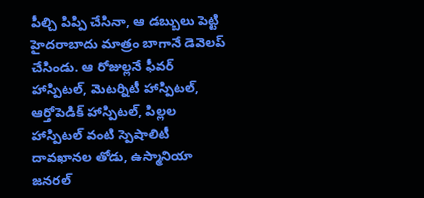పీల్చి పిప్పి చేసినా, ఆ డబ్బులు పెట్టి హైదరాబాదు మాత్రం బాగానే డెవెలప్ చేసిండు. ఆ రోజుల్లనే ఫీవర్ హాస్పిటల్, మెటర్నిటీ హాస్పిటల్, ఆర్తోపెడిక్ హాస్పిటల్, పిల్లల హాస్పిటల్ వంటి స్పెషాలిటీ దావఖానల తోడు, ఉస్మానియా జనరల్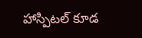హాస్పిటల్ కూడ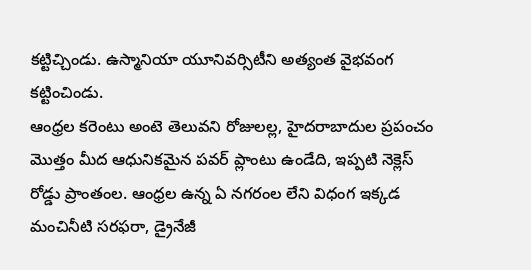కట్టిచ్చిండు. ఉస్మానియా యూనివర్సిటీని అత్యంత వైభవంగ కట్టించిండు.
ఆంధ్రల కరెంటు అంటె తెలువని రోజులల్ల, హైదరాబాదుల ప్రపంచం మొత్తం మీద ఆధునికమైన పవర్ ప్లాంటు ఉండేది, ఇప్పటి నెక్లెస్ రోడ్డు ప్రాంతంల. ఆంధ్రల ఉన్న ఏ నగరంల లేని విధంగ ఇక్కడ మంచినీటి సరఫరా, డ్రైనేజీ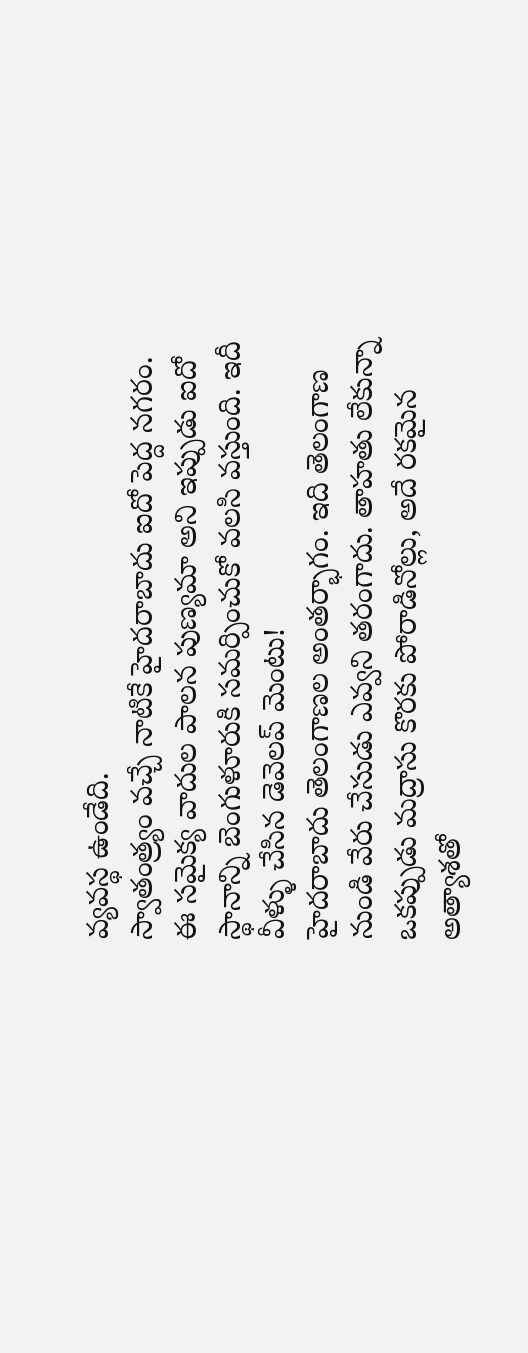వ్యవస్థ ఉండేది.
స్వాతంత్ర్యం వచ్చే నాటికే హైదరాబాదు ఐదో పెద్ద నగరం. ఈ సమైక్య వాదుల పాలన పుణ్యమా అని ఇప్పుడు ఐదో స్థానాన్ని బెంగుళూరుకి సమర్పించుకో వలసి వస్తుంది. ఇదీ వీళ్ళు చేసిన డెవెలప్ మెంటు!
హైదరాబాదు తెలంగాణల అంతర్భాగం. ఇది తెలంగాణ నుండి వేరు చేసుడు ఎవ్వని తరంగాదు. తాహతు లేకున్నా ఒకప్పుడు మద్రాసు కొరకు పోరాడినోల్లు, అదే రకమైన అత్యాశతో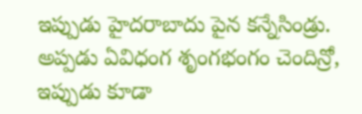ఇప్పుడు హైదరాబాదు పైన కన్నేసిండ్రు. అప్పడు ఏవిధంగ శృంగభంగం చెందిన్రో, ఇప్పుడు కూడా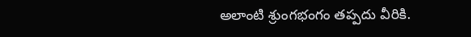అలాంటి శ్రుంగభంగం తప్పదు వీరికి.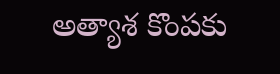అత్యాశ కొంపకు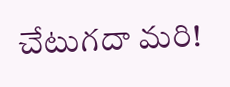చేటుగదా మరి!